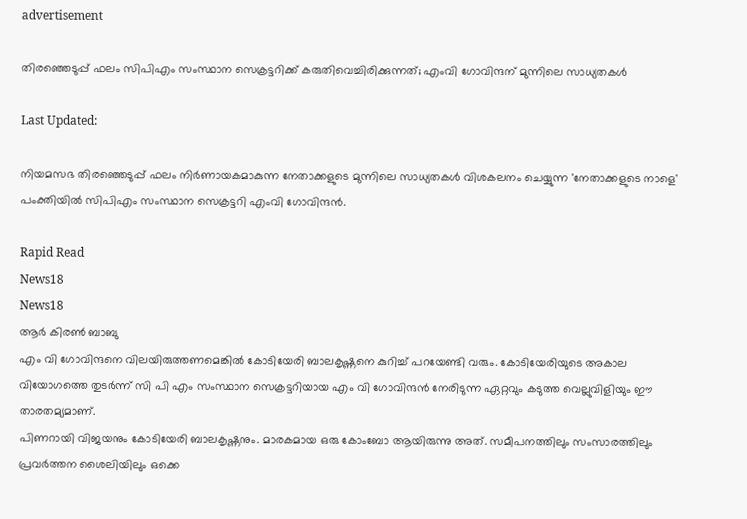advertisement

തിരഞ്ഞെടുപ്പ് ഫലം സിപിഎം സംസ്ഥാന സെക്രട്ടറിക്ക് കരുതിവെച്ചിരിക്കുന്നത്; എംവി ഗോവിന്ദന് മുന്നിലെ സാധ്യതകൾ

Last Updated:

നിയമസഭ തിരഞ്ഞെടുപ്പ് ഫലം നിർണായകമാകുന്ന നേതാക്കളുടെ മുന്നിലെ സാധ്യതകൾ വിശകലനം ചെയ്യുന്ന 'നേതാക്കളുടെ നാളെ' പംക്തിയിൽ സിപിഎം സംസ്ഥാന സെക്രട്ടറി എംവി ഗോവിന്ദൻ.

Rapid Read
News18
News18
ആർ കിരൺ ബാബു
എം വി ഗോവിന്ദനെ വിലയിരുത്തണമെങ്കിൽ കോടിയേരി ബാലകൃഷ്ണനെ കുറിച്ച് പറയേണ്ടി വരും. കോടിയേരിയുടെ അകാല വിയോഗത്തെ തുടർന്ന് സി പി എം സംസ്ഥാന സെക്രട്ടറിയായ എം വി ഗോവിന്ദൻ നേരിടുന്ന ഏറ്റവും കടുത്ത വെല്ലുവിളിയും ഈ താരതമ്യമാണ്.
പിണറായി വിജയനും കോടിയേരി ബാലകൃഷ്ണനും. മാരകമായ ഒരു കോംബോ ആയിരുന്നു അത്. സമീപനത്തിലും സംസാരത്തിലും പ്രവർത്തന ശൈലിയിലും ഒക്കെ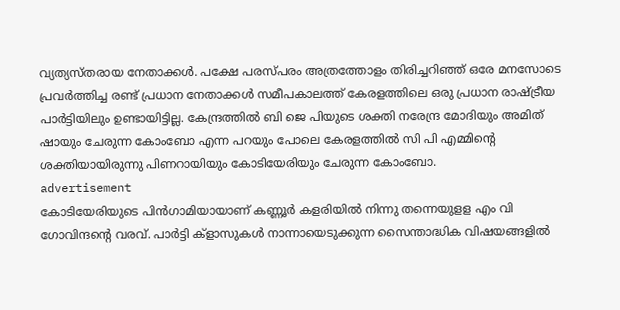വ്യത്യസ്തരായ നേതാക്കൾ. പക്ഷേ പരസ്പരം അത്രത്തോളം തിരിച്ചറിഞ്ഞ് ഒരേ മനസോടെ പ്രവർത്തിച്ച രണ്ട് പ്രധാന നേതാക്കൾ സമീപകാലത്ത് കേരളത്തിലെ ഒരു പ്രധാന രാഷ്ട്രീയ പാർട്ടിയിലും ഉണ്ടായിട്ടില്ല. കേന്ദ്രത്തിൽ ബി ജെ പിയുടെ ശക്തി നരേന്ദ്ര മോദിയും അമിത് ഷായും ചേരുന്ന കോംബോ എന്ന പറയും പോലെ കേരളത്തിൽ സി പി എമ്മിന്റെ ശക്തിയായിരുന്നു പിണറായിയും കോടിയേരിയും ചേരുന്ന കോംബോ.
advertisement
കോടിയേരിയുടെ പിൻഗാമിയായാണ് കണ്ണൂർ കളരിയിൽ നിന്നു തന്നെയുളള എം വി ഗോവിന്ദന്റെ വരവ്. പാർട്ടി ക്ളാസുകൾ നാന്നായെടുക്കുന്ന സൈന്താദ്ധിക വിഷയങ്ങളിൽ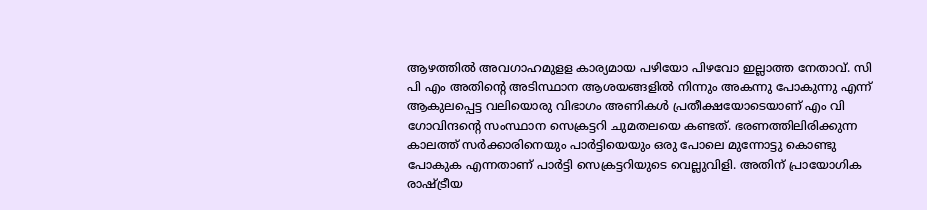ആഴത്തിൽ അവഗാഹമുളള കാര്യമായ പഴിയോ പിഴവോ ഇല്ലാത്ത നേതാവ്. സി പി എം അതിന്റെ അടിസ്ഥാന ആശയങ്ങളിൽ നിന്നും അകന്നു പോകുന്നു എന്ന് ആകുലപ്പെട്ട വലിയൊരു വിഭാഗം അണികൾ പ്രതീക്ഷയോടെയാണ് എം വി ഗോവിന്ദന്റെ സംസ്ഥാന സെക്രട്ടറി ചുമതലയെ കണ്ടത്. ഭരണത്തിലിരിക്കുന്ന കാലത്ത് സർക്കാരിനെയും പാർട്ടിയെയും ഒരു പോലെ മുന്നോട്ടു കൊണ്ടു പോകുക എന്നതാണ് പാർട്ടി സെക്രട്ടറിയുടെ വെല്ലുവിളി. അതിന് പ്രായോഗിക രാഷ്ട്രീയ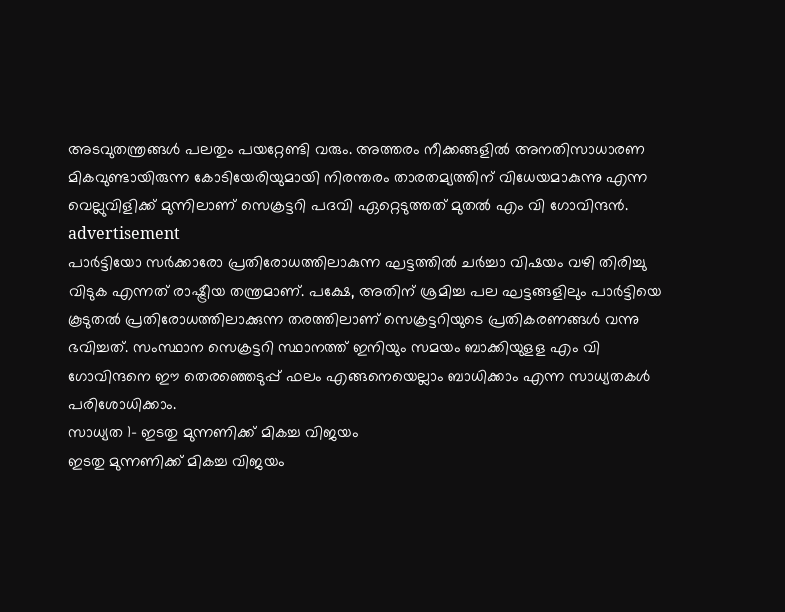അടവുതന്ത്രങ്ങൾ പലതും പയറ്റേണ്ടി വരും. അത്തരം നീക്കങ്ങളിൽ അനതിസാധാരണ മികവുണ്ടായിരുന്ന കോടിയേരിയുമായി നിരന്തരം താരതമ്യത്തിന് വിധേയമാകുന്നു എന്ന വെല്ലുവിളിക്ക് മുന്നിലാണ് സെക്രട്ടറി പദവി ഏറ്റെടുത്തത് മുതൽ എം വി ഗോവിന്ദൻ.
advertisement
പാർട്ടിയോ സർക്കാരോ പ്രതിരോധത്തിലാകുന്ന ഘട്ടത്തിൽ ചർച്ചാ വിഷയം വഴി തിരിച്ചു വിടുക എന്നത് രാഷ്ട്രീയ തന്ത്രമാണ്. പക്ഷേ, അതിന് ശ്രമിച്ച പല ഘട്ടങ്ങളിലും പാർട്ടിയെ കൂടുതൽ പ്രതിരോധത്തിലാക്കുന്ന തരത്തിലാണ് സെക്രട്ടറിയുടെ പ്രതികരണങ്ങൾ വന്നു ഭവിച്ചത്. സംസ്ഥാന സെക്രട്ടറി സ്ഥാനത്ത് ഇനിയും സമയം ബാക്കിയുളള എം വി ഗോവിന്ദനെ ഈ തെരഞ്ഞെടുപ്പ് ഫലം എങ്ങനെയെല്ലാം ബാധിക്കാം എന്ന സാധ്യതകൾ പരിശോധിക്കാം.
സാധ്യത 1- ഇടതു മുന്നണിക്ക് മികച്ച വിജയം
ഇടതു മുന്നണിക്ക് മികച്ച വിജയം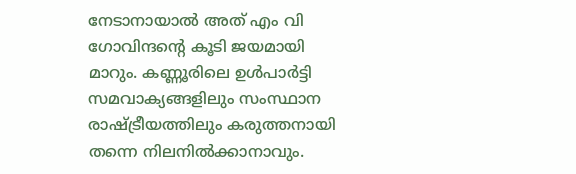നേടാനായാൽ അത് എം വി ഗോവിന്ദന്റെ കൂടി ജയമായി മാറും. കണ്ണൂരിലെ ഉൾപാർട്ടി സമവാക്യങ്ങളിലും സംസ്ഥാന രാഷ്ട്രീയത്തിലും കരുത്തനായി തന്നെ നിലനിൽക്കാനാവും.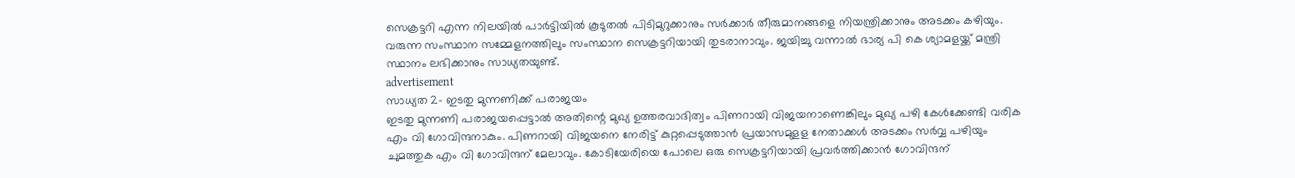സെക്രട്ടറി എന്ന നിലയിൽ പാർട്ടിയിൽ കൂടുതൽ പിടിമുറുക്കാനും സർക്കാർ തീരുമാനങ്ങളെ നിയന്ത്രിക്കാനും അടക്കം കഴിയും. വരുന്ന സംസ്ഥാന സമ്മേളനത്തിലും സംസ്ഥാന സെക്രട്ടറിയായി തുടരാനാവും. ജയിച്ചു വന്നാൽ ഭാര്യ പി കെ ശ്യാമളയ്ക്ക് മന്ത്രി സ്ഥാനം ലഭിക്കാനും സാധ്യതയുണ്ട്.
advertisement
സാധ്യത 2- ഇടതു മുന്നണിക്ക് പരാജയം
ഇടതു മുന്നണി പരാജയപ്പെട്ടാൽ അതിന്റെ മുഖ്യ ഉത്തരവാദിത്വം പിണറായി വിജയനാണെങ്കിലും മുഖ്യ പഴി കേൾക്കേണ്ടി വരിക എം വി ഗോവിന്ദനാകും. പിണറായി വിജയനെ നേരിട്ട് കുറ്റപ്പെടുത്താൻ പ്രയാസമുളള നേതാക്കൾ അടക്കം സർവ്വ പഴിയും ചുമത്തുക എം വി ഗോവിന്ദന് മേലാവും. കോടിയേരിയെ പോലെ ഒരു സെക്രട്ടറിയായി പ്രവർത്തിക്കാൻ ഗോവിന്ദന്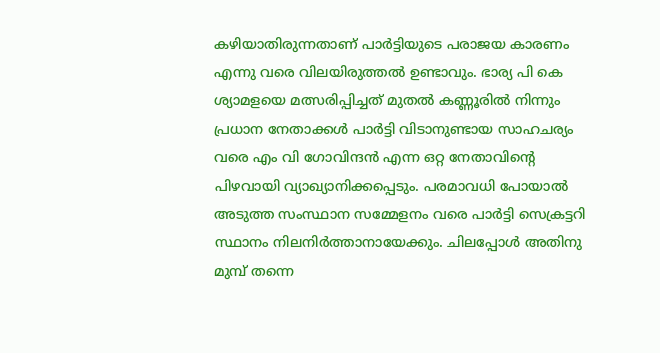കഴിയാതിരുന്നതാണ് പാർട്ടിയുടെ പരാജയ കാരണം എന്നു വരെ വിലയിരുത്തൽ ഉണ്ടാവും. ഭാര്യ പി കെ ശ്യാമളയെ മത്സരിപ്പിച്ചത് മുതൽ കണ്ണൂരിൽ നിന്നും പ്രധാന നേതാക്കൾ പാർട്ടി വിടാനുണ്ടായ സാഹചര്യം വരെ എം വി ഗോവിന്ദൻ എന്ന ഒറ്റ നേതാവിന്റെ പിഴവായി വ്യാഖ്യാനിക്കപ്പെടും. പരമാവധി പോയാൽ അടുത്ത സംസ്ഥാന സമ്മേളനം വരെ പാർട്ടി സെക്രട്ടറി സ്ഥാനം നിലനിർത്താനായേക്കും. ചിലപ്പോൾ അതിനു മുമ്പ് തന്നെ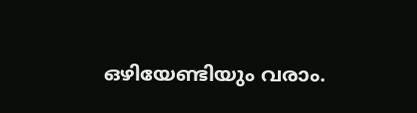ഒഴിയേണ്ടിയും വരാം.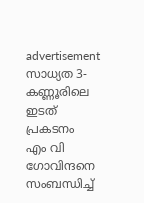advertisement
സാധ്യത 3-കണ്ണൂരിലെ ഇടത് പ്രകടനം
എം വി ഗോവിന്ദനെ സംബന്ധിച്ച്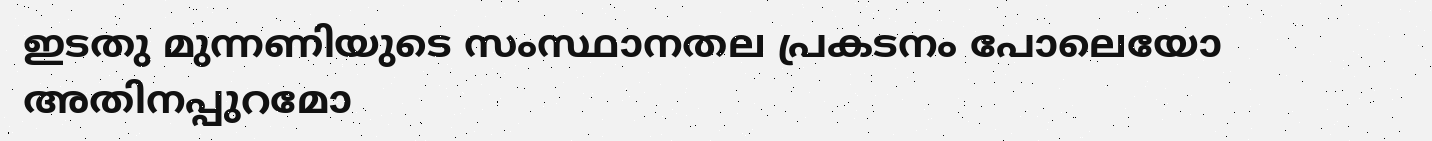ഇടതു മുന്നണിയുടെ സംസ്ഥാനതല പ്രകടനം പോലെയോ അതിനപ്പുറമോ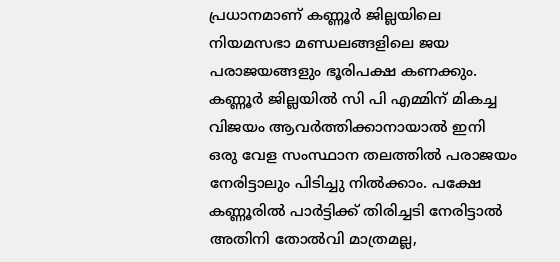പ്രധാനമാണ് കണ്ണൂർ ജില്ലയിലെ നിയമസഭാ മണ്ഡലങ്ങളിലെ ജയ പരാജയങ്ങളും ഭൂരിപക്ഷ കണക്കും. കണ്ണൂർ ജില്ലയിൽ സി പി എമ്മിന് മികച്ച വിജയം ആവർത്തിക്കാനായാൽ ഇനി ഒരു വേള സംസ്ഥാന തലത്തിൽ പരാജയം നേരിട്ടാലും പിടിച്ചു നിൽക്കാം. പക്ഷേ കണ്ണൂരിൽ പാർട്ടിക്ക് തിരിച്ചടി നേരിട്ടാൽ അതിനി തോൽവി മാത്രമല്ല,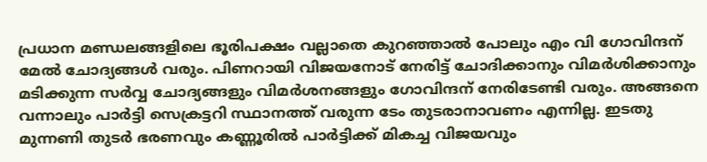പ്രധാന മണ്ഡലങ്ങളിലെ ഭൂരിപക്ഷം വല്ലാതെ കുറഞ്ഞാൽ പോലും എം വി ഗോവിന്ദന് മേൽ ചോദ്യങ്ങൾ വരും. പിണറായി വിജയനോട് നേരിട്ട് ചോദിക്കാനും വിമർശിക്കാനും മടിക്കുന്ന സർവ്വ ചോദ്യങ്ങളും വിമർശനങ്ങളും ഗോവിന്ദന് നേരിടേണ്ടി വരും. അങ്ങനെ വന്നാലും പാർട്ടി സെക്രട്ടറി സ്ഥാനത്ത് വരുന്ന ടേം തുടരാനാവണം എന്നില്ല. ഇടതു മുന്നണി തുടർ ഭരണവും കണ്ണൂരിൽ പാർട്ടിക്ക് മികച്ച വിജയവും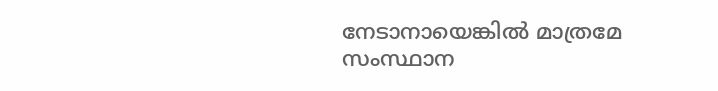നേടാനായെങ്കിൽ മാത്രമേ സംസ്ഥാന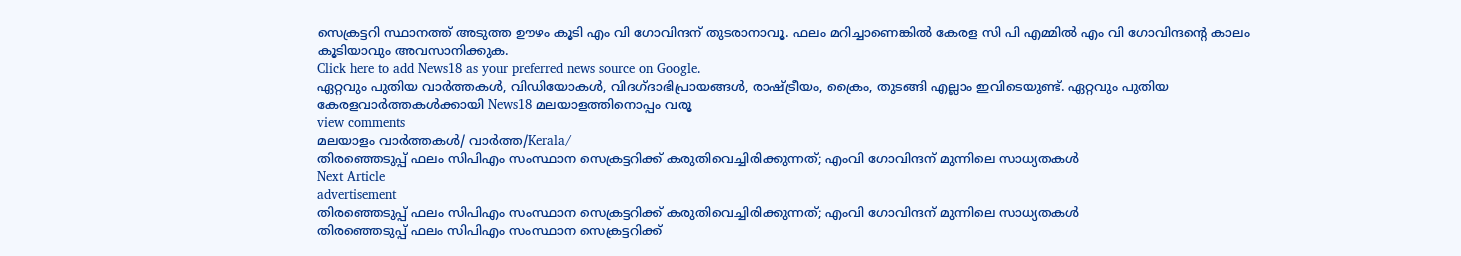സെക്രട്ടറി സ്ഥാനത്ത് അടുത്ത ഊഴം കൂടി എം വി ഗോവിന്ദന് തുടരാനാവൂ. ഫലം മറിച്ചാണെങ്കിൽ കേരള സി പി എമ്മിൽ എം വി ഗോവിന്ദന്റെ കാലം കൂടിയാവും അവസാനിക്കുക.
Click here to add News18 as your preferred news source on Google.
ഏറ്റവും പുതിയ വാർത്തകൾ, വിഡിയോകൾ, വിദഗ്ദാഭിപ്രായങ്ങൾ, രാഷ്ട്രീയം, ക്രൈം, തുടങ്ങി എല്ലാം ഇവിടെയുണ്ട്. ഏറ്റവും പുതിയ കേരളവാർത്തകൾക്കായി News18 മലയാളത്തിനൊപ്പം വരൂ
view comments
മലയാളം വാർത്തകൾ/ വാർത്ത/Kerala/
തിരഞ്ഞെടുപ്പ് ഫലം സിപിഎം സംസ്ഥാന സെക്രട്ടറിക്ക് കരുതിവെച്ചിരിക്കുന്നത്; എംവി ഗോവിന്ദന് മുന്നിലെ സാധ്യതകൾ
Next Article
advertisement
തിരഞ്ഞെടുപ്പ് ഫലം സിപിഎം സംസ്ഥാന സെക്രട്ടറിക്ക് കരുതിവെച്ചിരിക്കുന്നത്; എംവി ഗോവിന്ദന് മുന്നിലെ സാധ്യതകൾ
തിരഞ്ഞെടുപ്പ് ഫലം സിപിഎം സംസ്ഥാന സെക്രട്ടറിക്ക്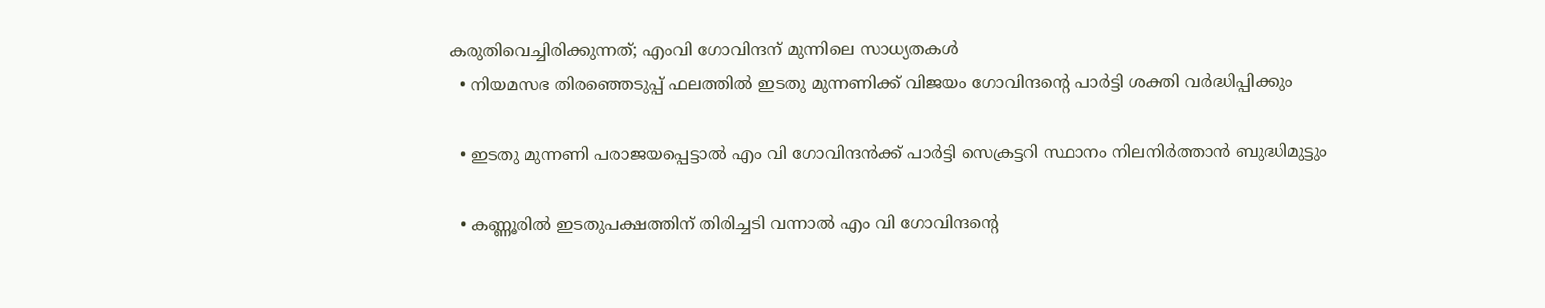കരുതിവെച്ചിരിക്കുന്നത്; എംവി ഗോവിന്ദന് മുന്നിലെ സാധ്യതകൾ
  • നിയമസഭ തിരഞ്ഞെടുപ്പ് ഫലത്തിൽ ഇടതു മുന്നണിക്ക് വിജയം ഗോവിന്ദന്റെ പാർട്ടി ശക്തി വർദ്ധിപ്പിക്കും

  • ഇടതു മുന്നണി പരാജയപ്പെട്ടാൽ എം വി ഗോവിന്ദൻക്ക് പാർട്ടി സെക്രട്ടറി സ്ഥാനം നിലനിർത്താൻ ബുദ്ധിമുട്ടും

  • കണ്ണൂരിൽ ഇടതുപക്ഷത്തിന് തിരിച്ചടി വന്നാൽ എം വി ഗോവിന്ദന്റെ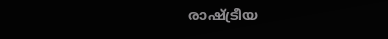രാഷ്ട്രീയ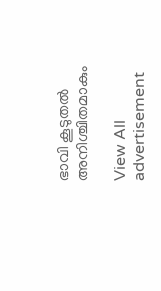ഭാവി കൂടുതൽ അനിശ്ചിതമാകും

View All
advertisement